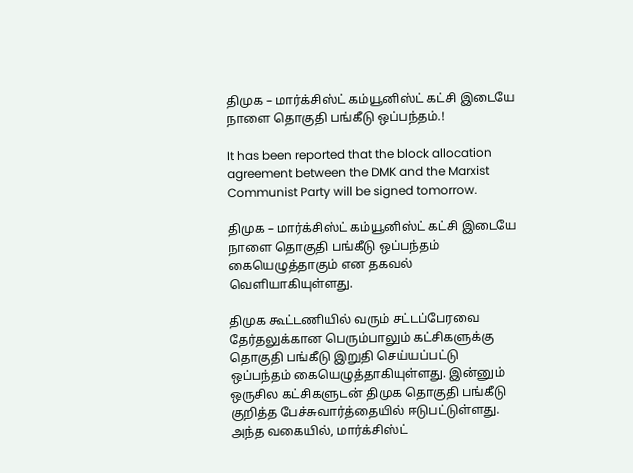திமுக – மார்க்சிஸ்ட் கம்யூனிஸ்ட் கட்சி இடையே நாளை தொகுதி பங்கீடு ஒப்பந்தம்.!

It has been reported that the block allocation agreement between the DMK and the Marxist Communist Party will be signed tomorrow.

திமுக – மார்க்சிஸ்ட் கம்யூனிஸ்ட் கட்சி இடையே நாளை தொகுதி பங்கீடு ஒப்பந்தம் கையெழுத்தாகும் என தகவல் வெளியாகியுள்ளது.

திமுக கூட்டணியில் வரும் சட்டப்பேரவை தேர்தலுக்கான பெரும்பாலும் கட்சிகளுக்கு தொகுதி பங்கீடு இறுதி செய்யப்பட்டு ஒப்பந்தம் கையெழுத்தாகியுள்ளது. இன்னும் ஒருசில கட்சிகளுடன் திமுக தொகுதி பங்கீடு குறித்த பேச்சுவார்த்தையில் ஈடுபட்டுள்ளது. அந்த வகையில், மார்க்சிஸ்ட்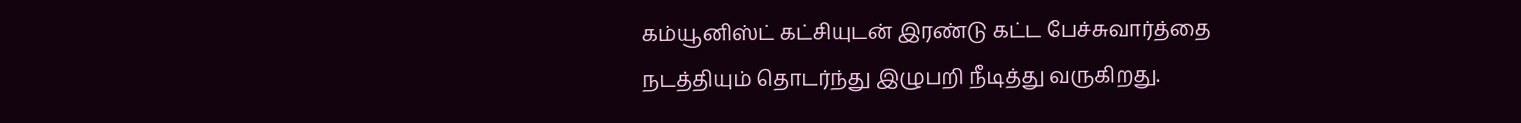கம்யூனிஸ்ட் கட்சியுடன் இரண்டு கட்ட பேச்சுவார்த்தை நடத்தியும் தொடர்ந்து இழுபறி நீடித்து வருகிறது.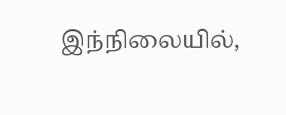இந்நிலையில்,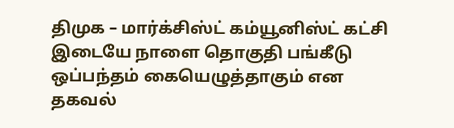திமுக – மார்க்சிஸ்ட் கம்யூனிஸ்ட் கட்சி இடையே நாளை தொகுதி பங்கீடு ஒப்பந்தம் கையெழுத்தாகும் என தகவல்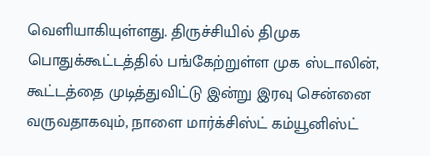வெளியாகியுள்ளது. திருச்சியில் திமுக பொதுக்கூட்டத்தில் பங்கேற்றுள்ள முக ஸ்டாலின், கூட்டத்தை முடித்துவிட்டு இன்று இரவு சென்னை வருவதாகவும், நாளை மார்க்சிஸ்ட் கம்யூனிஸ்ட்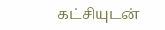கட்சியுடன்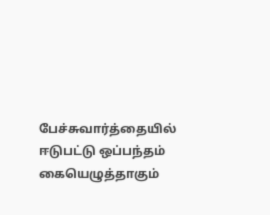பேச்சுவார்த்தையில் ஈடுபட்டு ஒப்பந்தம் கையெழுத்தாகும்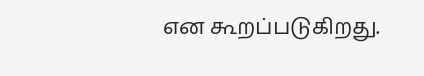என கூறப்படுகிறது.